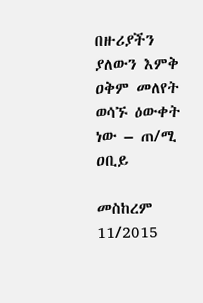በዙሪያችን ያለውን እምቅ ዐቅም መለየት ወሳኙ ዕውቀት ነው – ጠ/ሚ ዐቢይ

መስከረም 11/2015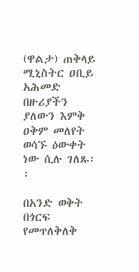(ዋልታ) ጠቅላይ ሚኒስትር ዐቢይ አሕመድ በዙሪያችን ያለውን እምቅ ዐቅም መለየት ወሳኙ ዕውቀት ነው ሲሉ ገለጹ፡፡

በአንድ ወቅት በጎርፍ የመጥለቅለቅ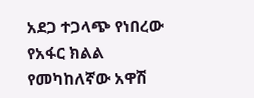አደጋ ተጋላጭ የነበረው የአፋር ክልል የመካከለኛው አዋሽ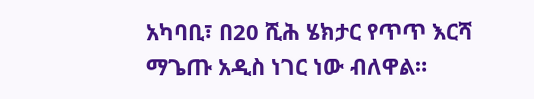አካባቢ፣ በ20 ሺሕ ሄክታር የጥጥ እርሻ ማጌጡ አዲስ ነገር ነው ብለዋል።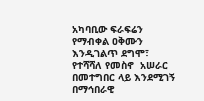አካባቢው ፍራፍሬን የማብቀል ዐቅሙን እንዲገልጥ ደግሞ፣ የተሻሻለ የመስኖ  አሠራር በመተግበር ላይ እንደሚገኝ በማኅበራዊ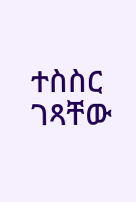ተስስር ገጻቸው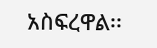አስፍረዋል፡፡